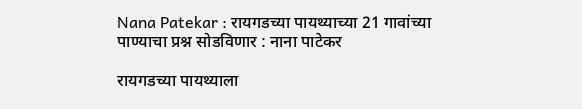Nana Patekar : रायगडच्या पायथ्याच्या 21 गावांच्या पाण्याचा प्रश्न सोडविणार : नाना पाटेकर

रायगडच्या पायथ्याला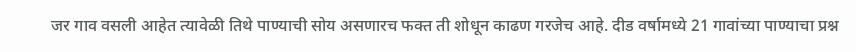जर गाव वसली आहेत त्यावेळी तिथे पाण्याची सोय असणारच फक्त ती शोधून काढण गरजेच आहे. दीड वर्षामध्ये 21 गावांच्या पाण्याचा प्रश्न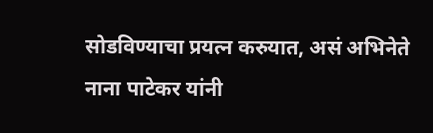सोडविण्याचा प्रयत्न करुयात, असं अभिनेते नाना पाटेकर यांनी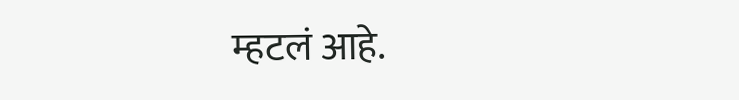म्हटलं आहे.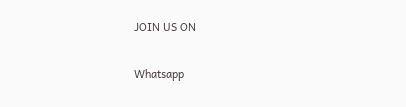JOIN US ON

Whatsapp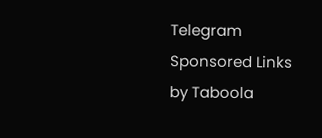Telegram
Sponsored Links by Taboola